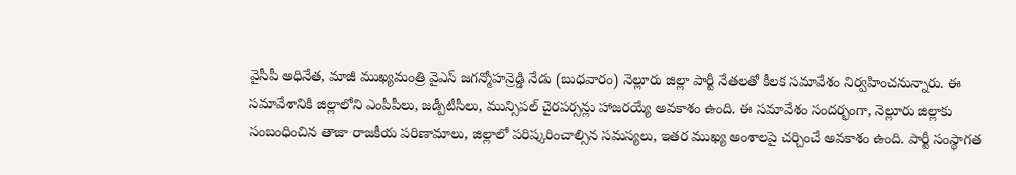వైసీపీ అధినేత, మాజీ ముఖ్యమంత్రి వైఎస్ జగన్మోహన్రెడ్డి నేడు (బుధవారం) నెల్లూరు జిల్లా పార్టీ నేతలతో కీలక సమావేశం నిర్వహించనున్నారు. ఈ సమావేశానికి జిల్లాలోని ఎంపీపీలు, జడ్పీటీసీలు, మున్సిపల్ చైరపర్సన్లు హాజరయ్యే అవకాశం ఉంది. ఈ సమావేశం సందర్భంగా, నెల్లూరు జిల్లాకు సంబంధించిన తాజా రాజకీయ పరిణామాలు, జిల్లాలో పరిష్కరించాల్సిన సమస్యలు, ఇతర ముఖ్య అంశాలపై చర్చించే అవకాశం ఉంది. పార్టీ సంస్థాగత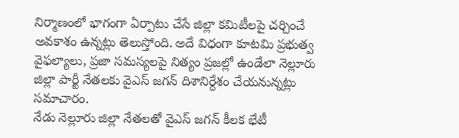నిర్మాణంలో భాగంగా ఏర్పాటు చేసే జిల్లా కమిటీలపై చర్చించే అవకాశం ఉన్నట్లు తెలుస్తోంది. అదే విధంగా కూటమి ప్రభుత్వ వైఫల్యాలు, ప్రజా సమస్యలపై నిత్యం ప్రజల్లో ఉండేలా నెల్లూరు జిల్లా పార్టీ నేతలకు వైఎస్ జగన్ దిశానిర్దేశం చేయనున్నట్లు సమాచారం.
నేడు నెల్లూరు జిల్లా నేతలతో వైఎస్ జగన్ కీలక భేటీ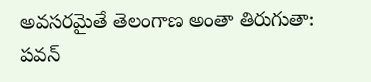అవసరమైతే తెలంగాణ అంతా తిరుగుతా: పవన్